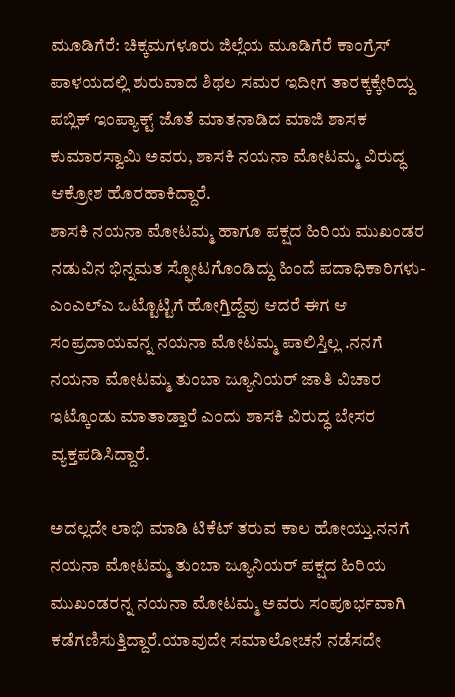ಮೂಡಿಗೆರೆ: ಚಿಕ್ಕಮಗಳೂರು ಜಿಲ್ಲೆಯ ಮೂಡಿಗೆರೆ ಕಾಂಗ್ರೆಸ್ ಪಾಳಯದಲ್ಲಿ ಶುರುವಾದ ಶಿಥಲ ಸಮರ ಇದೀಗ ತಾರಕ್ಕಕ್ಕೇರಿದ್ದು ಪಬ್ಲಿಕ್ ಇಂಪ್ಯಾಕ್ಟ್ ಜೊತೆ ಮಾತನಾಡಿದ ಮಾಜಿ ಶಾಸಕ ಕುಮಾರಸ್ವಾಮಿ ಅವರು, ಶಾಸಕಿ ನಯನಾ ಮೋಟಮ್ಮ ವಿರುದ್ಧ ಆಕ್ರೋಶ ಹೊರಹಾಕಿದ್ದಾರೆ.
ಶಾಸಕಿ ನಯನಾ ಮೋಟಮ್ಮ ಹಾಗೂ ಪಕ್ಷದ ಹಿರಿಯ ಮುಖಂಡರ ನಡುವಿನ ಭಿನ್ನಮತ ಸ್ಫೋಟಗೊಂಡಿದ್ದು ಹಿಂದೆ ಪದಾಧಿಕಾರಿಗಳು-ಎಂಎಲ್ಎ ಒಟ್ಟೊಟ್ಟಿಗೆ ಹೋಗ್ತಿದ್ದೆವು ಆದರೆ ಈಗ ಆ ಸಂಪ್ರದಾಯವನ್ನ ನಯನಾ ಮೋಟಮ್ಮ ಪಾಲಿಸ್ತಿಲ್ಲ .ನನಗೆ ನಯನಾ ಮೋಟಮ್ಮ ತುಂಬಾ ಜ್ಯೂನಿಯರ್ ಜಾತಿ ವಿಚಾರ ಇಟ್ಕೊಂಡು ಮಾತಾಡ್ತಾರೆ ಎಂದು ಶಾಸಕಿ ವಿರುದ್ಧ ಬೇಸರ ವ್ಯಕ್ತಪಡಿಸಿದ್ದಾರೆ.

ಅದಲ್ಲದೇ ಲಾಭಿ ಮಾಡಿ ಟಿಕೆಟ್ ತರುವ ಕಾಲ ಹೋಯ್ತು.ನನಗೆ ನಯನಾ ಮೋಟಮ್ಮ ತುಂಬಾ ಜ್ಯೂನಿಯರ್ ಪಕ್ಷದ ಹಿರಿಯ ಮುಖಂಡರನ್ನ ನಯನಾ ಮೋಟಮ್ಮ ಅವರು ಸಂಪೂರ್ಭವಾಗಿ ಕಡೆಗಣಿಸುತ್ತಿದ್ದಾರೆ.ಯಾವುದೇ ಸಮಾಲೋಚನೆ ನಡೆಸದೇ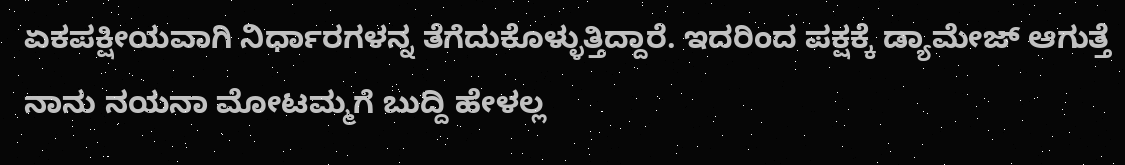ಏಕಪಕ್ಷೀಯವಾಗಿ ನಿರ್ಧಾರಗಳನ್ನ ತೆಗೆದುಕೊಳ್ಳುತ್ತಿದ್ದಾರೆ. ಇದರಿಂದ ಪಕ್ಷಕ್ಕೆ ಡ್ಯಾಮೇಜ್ ಆಗುತ್ತೆ ನಾನು ನಯನಾ ಮೋಟಮ್ಮಗೆ ಬುದ್ದಿ ಹೇಳಲ್ಲ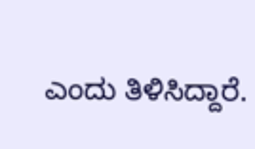ಎಂದು ತಿಳಿಸಿದ್ದಾರೆ.